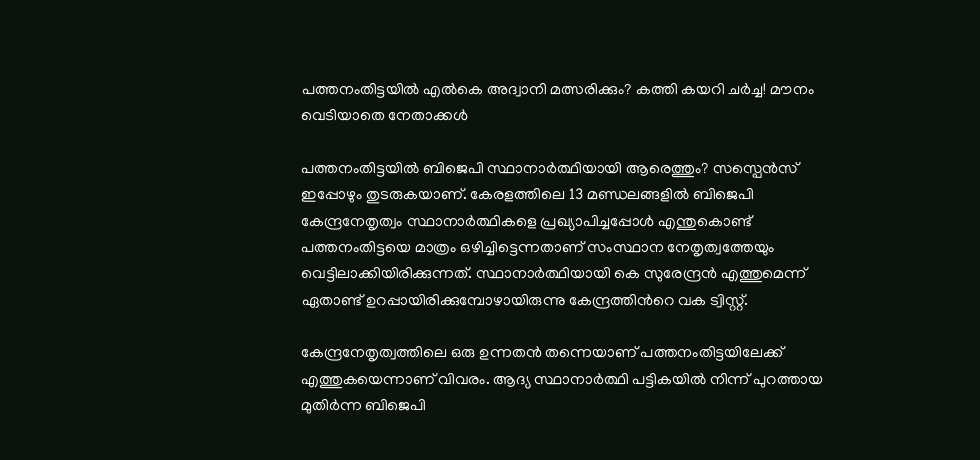പത്തനംതിട്ടയില്‍ എല്‍കെ അദ്വാനി മത്സരിക്കും? കത്തി കയറി ചര്‍ച്ച! മൗനം വെടിയാതെ നേതാക്കള്‍

പത്തനംതിട്ടയില്‍ ബിജെപി സ്ഥാനാര്‍ത്ഥിയായി ആരെത്തും? സസ്പെന്‍സ് ഇപ്പോഴും തുടരുകയാണ്. കേരളത്തിലെ 13 മണ്ഡലങ്ങളില്‍ ബിജെപി കേന്ദ്രനേതൃത്വം സ്ഥാനാര്‍ത്ഥികളെ പ്രഖ്യാപിച്ചപ്പോള്‍ എന്തുകൊണ്ട് പത്തനംതിട്ടയെ മാത്രം ഒഴിച്ചിട്ടെന്നതാണ് സംസ്ഥാന നേതൃത്വത്തേയും വെട്ടിലാക്കിയിരിക്കുന്നത്. സ്ഥാനാര്‍ത്ഥിയായി കെ സുരേന്ദ്രന്‍ എത്തുമെന്ന് ഏതാണ്ട് ഉറപ്പായിരിക്കുമ്പോഴായിരുന്നു കേന്ദ്രത്തിന്‍റെ വക ട്വിസ്റ്റ്.

കേന്ദ്രനേതൃത്വത്തിലെ ഒരു ഉന്നതന്‍ തന്നെയാണ് പത്തനംതിട്ടയിലേക്ക് എത്തുകയെന്നാണ് വിവരം. ആദ്യ സ്ഥാനാര്‍ത്ഥി പട്ടികയില്‍ നിന്ന് പുറത്തായ മുതിര്‍ന്ന ബിജെപി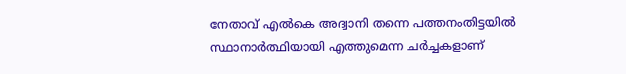നേതാവ് എല്‍കെ അദ്വാനി തന്നെ പത്തനംതിട്ടയില്‍ സ്ഥാനാര്‍ത്ഥിയായി എത്തുമെന്ന ചര്‍ച്ചകളാണ്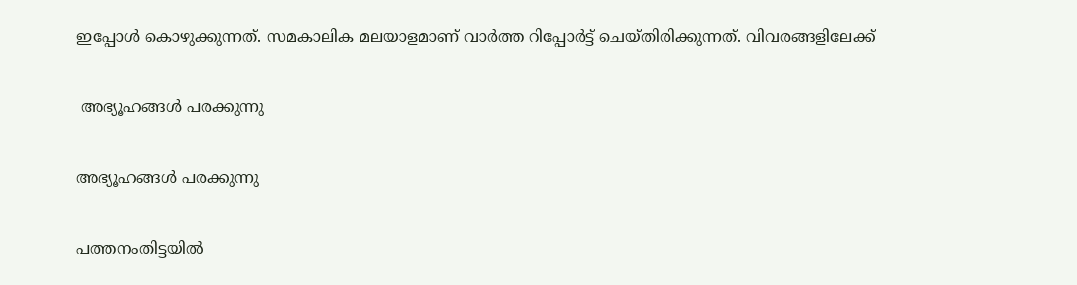ഇപ്പോള്‍ കൊഴുക്കുന്നത്. സമകാലിക മലയാളമാണ് വാര്‍ത്ത റിപ്പോര്‍ട്ട് ചെയ്തിരിക്കുന്നത്. വിവരങ്ങളിലേക്ക്

 അഭ്യൂഹങ്ങള്‍ പരക്കുന്നു

അഭ്യൂഹങ്ങള്‍ പരക്കുന്നു

പത്തനംതിട്ടയില്‍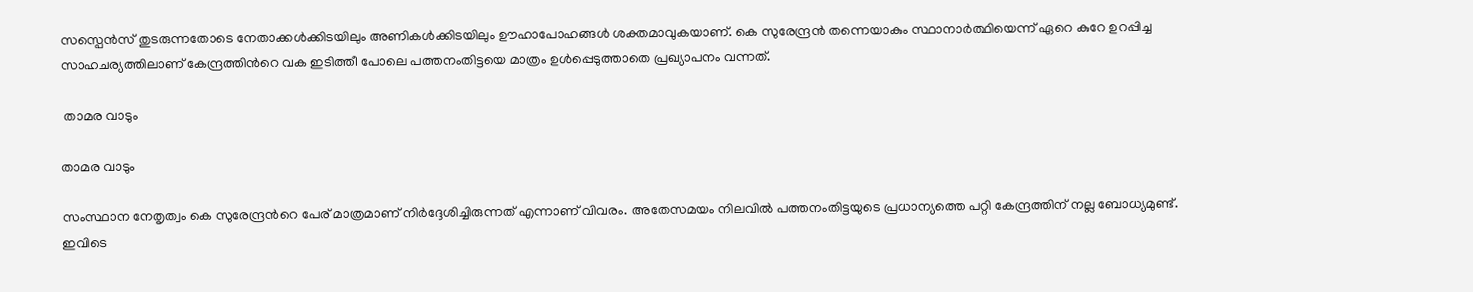സസ്പെന്‍സ് തുടരുന്നതോടെ നേതാക്കള്‍ക്കിടയിലും അണികള്‍ക്കിടയിലും ഊഹാപോഹങ്ങള്‍ ശക്തമാവുകയാണ്. കെ സുരേന്ദ്രന്‍ തന്നെയാകും സ്ഥാനാര്‍ത്ഥിയെന്ന് ഏറെ കുറേ ഉറപ്പിച്ച സാഹചര്യത്തിലാണ് കേന്ദ്രത്തിന്‍റെ വക ഇടിത്തീ പോലെ പത്തനംതിട്ടയെ മാത്രം ഉള്‍പ്പെടുത്താതെ പ്രഖ്യാപനം വന്നത്.

 താമര വാടും

താമര വാടും

സംസ്ഥാന നേതൃത്വം കെ സുരേന്ദ്രന്‍റെ പേര് മാത്രമാണ് നിര്‍ദ്ദേശിച്ചിരുന്നത് എന്നാണ് വിവരം. അതേസമയം നിലവില്‍ പത്തനംതിട്ടയുടെ പ്രധാന്യത്തെ പറ്റി കേന്ദ്രത്തിന് നല്ല ബോധ്യമുണ്ട്. ഇവിടെ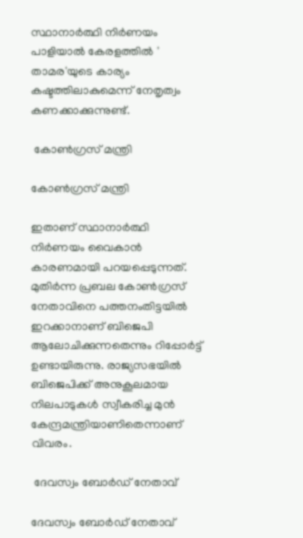സ്ഥാനാര്‍ത്ഥി നിര്‍ണയം പാളിയാല്‍ കേരളത്തില്‍ ' താമര'യുടെ കാര്യം കഷ്ടത്തിലാകുമെന്ന് നേതൃത്വം കണക്കാക്കുന്നുണ്ട്.

 കോണ്‍ഗ്രസ് മന്ത്രി

കോണ്‍ഗ്രസ് മന്ത്രി

ഇതാണ് സ്ഥാനാര്‍ത്ഥി നിര്‍ണയം വൈകാന്‍ കാരണമായി പറയപ്പെടുന്നത്. മുതിര്‍ന്ന പ്രബല കോണ്‍ഗ്രസ് നേതാവിനെ പത്തനംതിട്ടയില്‍ ഇറക്കാനാണ് ബിജെപി ആലോചിക്കുന്നതെന്നും റിപ്പോര്‍ട്ട് ഉണ്ടായിരുന്നു. രാജ്യസഭയില്‍ ബിജെപിക്ക് അനുകൂലമായ നിലപാടുകള്‍ സ്വീകരിച്ച മുന്‍ കേന്ദ്രമന്ത്രിയാണിതെന്നാണ് വിവരം.

 ദേവസ്വം ബോര്‍ഡ് നേതാവ്

ദേവസ്വം ബോര്‍ഡ് നേതാവ്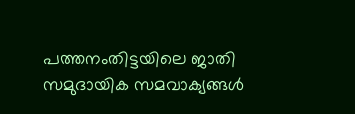പത്തനംതിട്ടയിലെ ജാതി സമുദായിക സമവാക്യങ്ങള്‍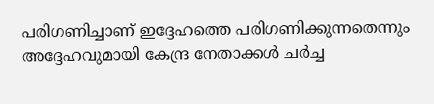പരിഗണിച്ചാണ് ഇദ്ദേഹത്തെ പരിഗണിക്കുന്നതെന്നും അദ്ദേഹവുമായി കേന്ദ്ര നേതാക്കള്‍ ചര്‍ച്ച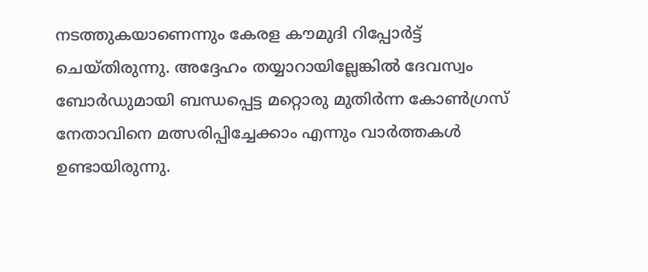നടത്തുകയാണെന്നും കേരള കൗമുദി റിപ്പോര്‍ട്ട് ചെയ്തിരുന്നു. അദ്ദേഹം തയ്യാറായില്ലേങ്കില്‍ ദേവസ്വം ബോര്‍ഡുമായി ബന്ധപ്പെട്ട മറ്റൊരു മുതിര്‍ന്ന കോണ്‍ഗ്രസ് നേതാവിനെ മത്സരിപ്പിച്ചേക്കാം എന്നും വാര്‍ത്തകള്‍ ഉണ്ടായിരുന്നു.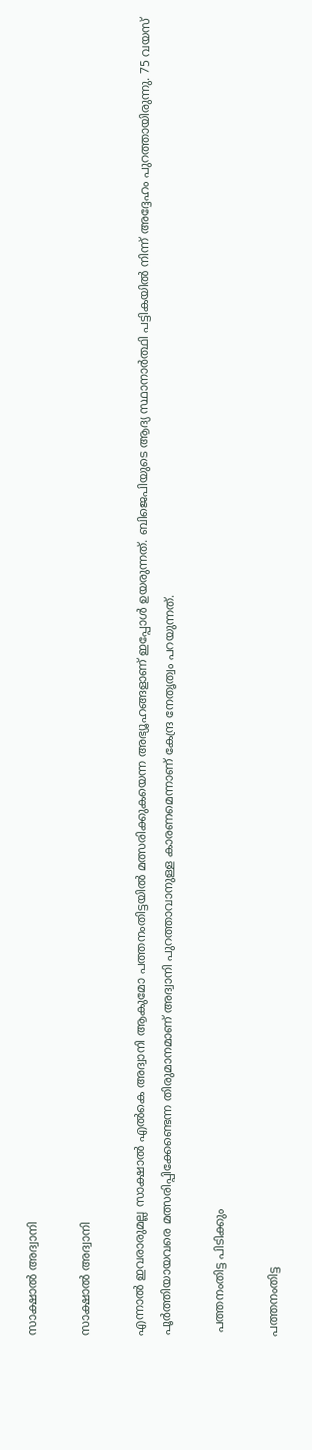സാക്ഷാല്‍ അദ്വാനി

സാക്ഷാല്‍ അദ്വാനി

എന്നാല്‍ ഇവരാരുമല്ല സാക്ഷാല്‍ എല്‍കെ അദ്വാനി ആകുമോ പത്തനംതിട്ടയില്‍ മത്സരിക്കുകയെന്ന അഭ്യൂഹങ്ങളാണ് ഇപ്പോള്‍ ഉയരുന്നത്. ബിജെപിയുടെ ആദ്യ സ്ഥാനാര്‍ത്ഥി പട്ടികയില്‍ നിന്ന് അദ്ദേഹം പുറത്തായിരുന്നു. 75 വയസ് പൂര്‍ത്തിയായവരെ മത്സരിപ്പിക്കേണ്ടെന്ന തിരുമാനമാണ് അദ്വാനി പുറത്താവാനുള്ള കാരണമെന്നാണ് കേന്ദ്ര നേതൃത്വം പറയുന്നത്.

 പത്തനംതിട്ട പിടിക്കും

പത്തനംതിട്ട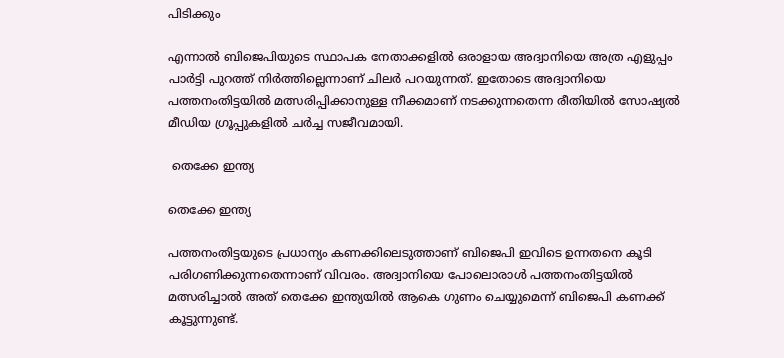പിടിക്കും

എന്നാല്‍ ബിജെപിയുടെ സ്ഥാപക നേതാക്കളില്‍ ഒരാളായ അദ്വാനിയെ അത്ര എളുപ്പം പാര്‍ട്ടി പുറത്ത് നിര്‍ത്തില്ലെന്നാണ് ചിലര്‍ പറയുന്നത്. ഇതോടെ അദ്വാനിയെ പത്തനംതിട്ടയില്‍ മത്സരിപ്പിക്കാനുള്ള നീക്കമാണ് നടക്കുന്നതെന്ന രീതിയില്‍ സോഷ്യല്‍ മീഡിയ ഗ്രൂപ്പുകളില്‍ ചര്‍ച്ച സജീവമായി.

 തെക്കേ ഇന്ത്യ

തെക്കേ ഇന്ത്യ

പത്തനംതിട്ടയുടെ പ്രധാന്യം കണക്കിലെടുത്താണ് ബിജെപി ഇവിടെ ഉന്നതനെ കൂടി പരിഗണിക്കുന്നതെന്നാണ് വിവരം. അദ്വാനിയെ പോലൊരാള്‍ പത്തനംതിട്ടയില്‍ മത്സരിച്ചാല്‍ അത് തെക്കേ ഇന്ത്യയില്‍ ആകെ ഗുണം ചെയ്യുമെന്ന് ബിജെപി കണക്ക് കൂട്ടുന്നുണ്ട്.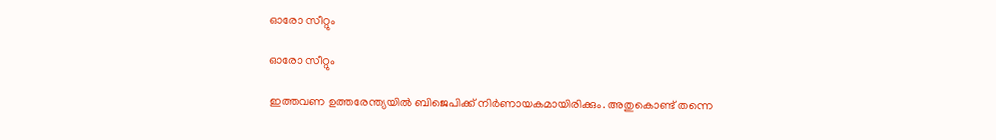ഓരോ സീറ്റും

ഓരോ സീറ്റും

ഇത്തവണ ഉത്തരേന്ത്യയില്‍ ബിജെപിക്ക് നിര്‍ണായകമായിരിക്കും. അതുകൊണ്ട് തന്നെ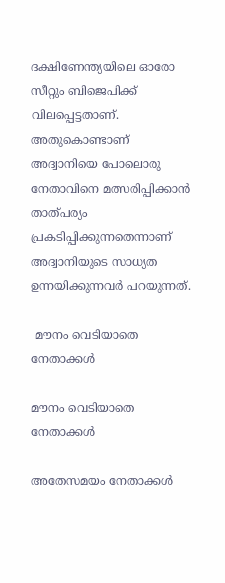ദക്ഷിണേന്ത്യയിലെ ഓരോ സീറ്റും ബിജെപിക്ക് വിലപ്പെട്ടതാണ്. അതുകൊണ്ടാണ് അദ്വാനിയെ പോലൊരു നേതാവിനെ മത്സരിപ്പിക്കാന്‍ താത്പര്യം പ്രകടിപ്പിക്കുന്നതെന്നാണ് അദ്വാനിയുടെ സാധ്യത ഉന്നയിക്കുന്നവര്‍ പറയുന്നത്.

 മൗനം വെടിയാതെ നേതാക്കള്‍

മൗനം വെടിയാതെ നേതാക്കള്‍

അതേസമയം നേതാക്കള്‍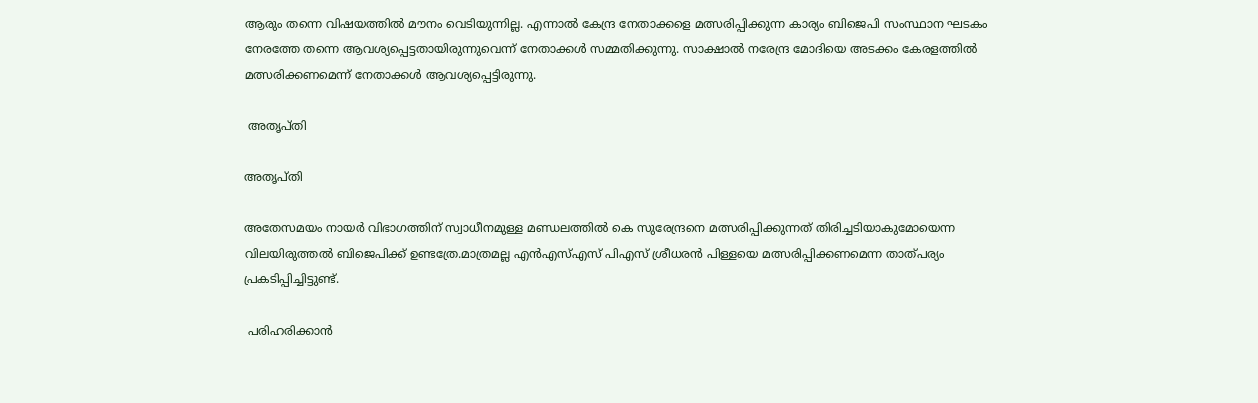ആരും തന്നെ വിഷയത്തില്‍ മൗനം വെടിയുന്നില്ല. എന്നാല്‍ കേന്ദ്ര നേതാക്കളെ മത്സരിപ്പിക്കുന്ന കാര്യം ബിജെപി സംസ്ഥാന ഘടകം നേരത്തേ തന്നെ ആവശ്യപ്പെട്ടതായിരുന്നുവെന്ന് നേതാക്കള്‍ സമ്മതിക്കുന്നു. സാക്ഷാല്‍ നരേന്ദ്ര മോദിയെ അടക്കം കേരളത്തില്‍ മത്സരിക്കണമെന്ന് നേതാക്കള്‍ ആവശ്യപ്പെട്ടിരുന്നു.

 അതൃപ്തി

അതൃപ്തി

അതേസമയം നായര്‍ വിഭാഗത്തിന് സ്വാധീനമുള്ള മണ്ഡലത്തില്‍ കെ സുരേന്ദ്രനെ മത്സരിപ്പിക്കുന്നത് തിരിച്ചടിയാകുമോയെന്ന വിലയിരുത്തല്‍ ബിജെപിക്ക് ഉണ്ടത്രേ.മാത്രമല്ല എന്‍എസ്എസ് പിഎസ് ശ്രീധരന്‍ പിള്ളയെ മത്സരിപ്പിക്കണമെന്ന താത്പര്യം പ്രകടിപ്പിച്ചിട്ടുണ്ട്.

 പരിഹരിക്കാന്‍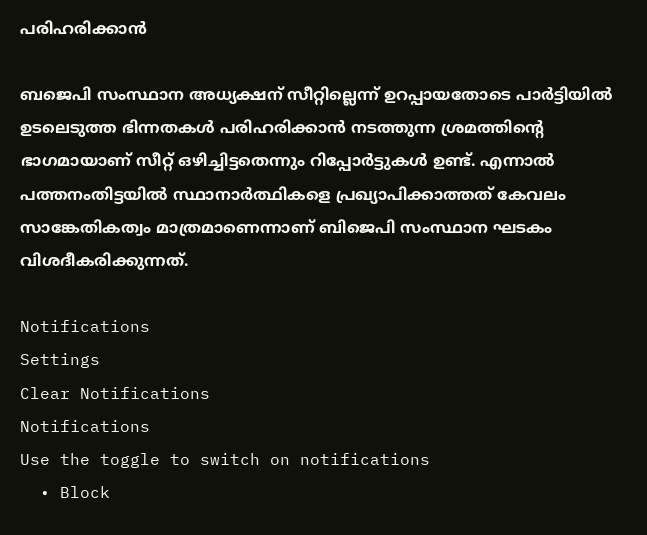പരിഹരിക്കാന്‍

ബജെപി സംസ്ഥാന അധ്യക്ഷന് സീറ്റില്ലെന്ന് ഉറപ്പായതോടെ പാര്‍ട്ടിയില്‍ ഉടലെടുത്ത ഭിന്നതകള്‍ പരിഹരിക്കാന്‍ നടത്തുന്ന ശ്രമത്തിന്‍റെ ഭാഗമായാണ് സീറ്റ് ഒഴിച്ചിട്ടതെന്നും റിപ്പോര്‍ട്ടുകള്‍ ഉണ്ട്. എന്നാല്‍ പത്തനംതിട്ടയില്‍ സ്ഥാനാര്‍ത്ഥികളെ പ്രഖ്യാപിക്കാത്തത് കേവലം സാങ്കേതികത്വം മാത്രമാണെന്നാണ് ബിജെപി സംസ്ഥാന ഘടകം വിശദീകരിക്കുന്നത്.

Notifications
Settings
Clear Notifications
Notifications
Use the toggle to switch on notifications
  • Block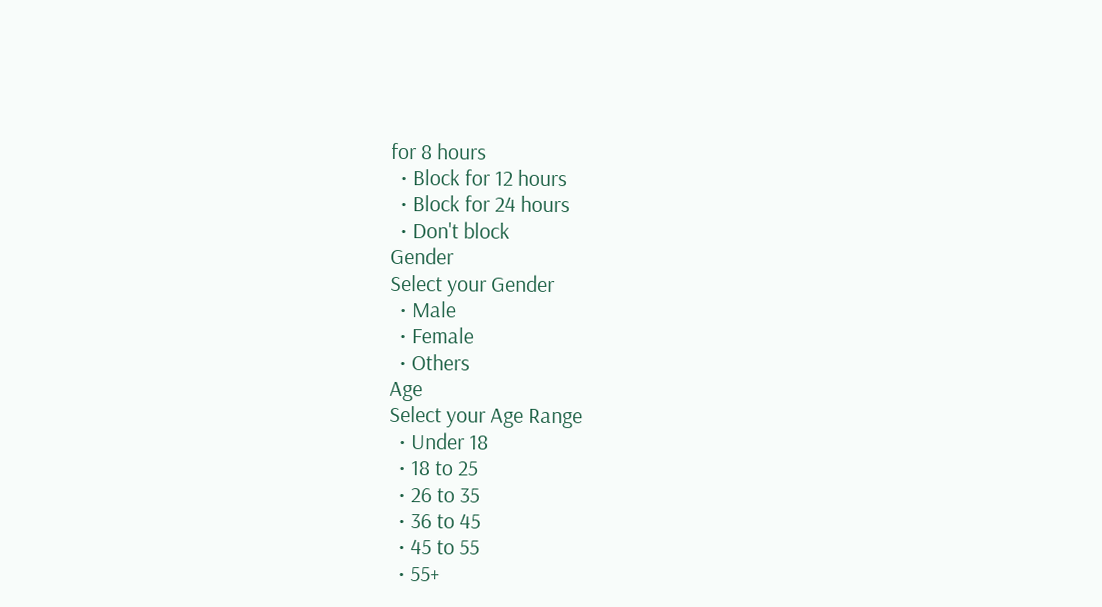for 8 hours
  • Block for 12 hours
  • Block for 24 hours
  • Don't block
Gender
Select your Gender
  • Male
  • Female
  • Others
Age
Select your Age Range
  • Under 18
  • 18 to 25
  • 26 to 35
  • 36 to 45
  • 45 to 55
  • 55+